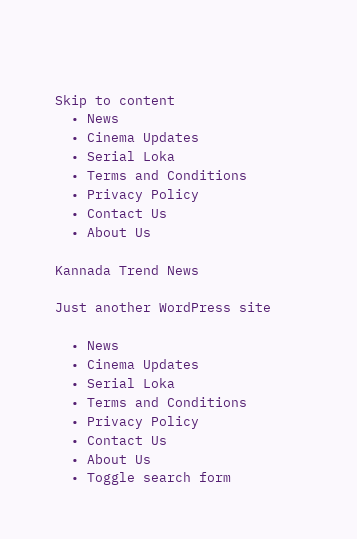Skip to content
  • News
  • Cinema Updates
  • Serial Loka
  • Terms and Conditions
  • Privacy Policy
  • Contact Us
  • About Us

Kannada Trend News

Just another WordPress site

  • News
  • Cinema Updates
  • Serial Loka
  • Terms and Conditions
  • Privacy Policy
  • Contact Us
  • About Us
  • Toggle search form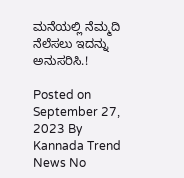ಮನೆಯಲ್ಲಿ ನೆಮ್ಮದಿ ನೆಲೆಸಲು ಇದನ್ನು ಅನುಸರಿಸಿ.!

Posted on September 27, 2023 By Kannada Trend News No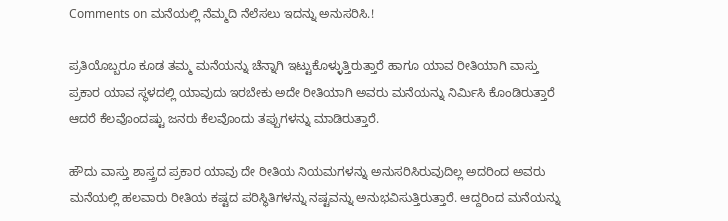Comments on ಮನೆಯಲ್ಲಿ ನೆಮ್ಮದಿ ನೆಲೆಸಲು ಇದನ್ನು ಅನುಸರಿಸಿ.!

ಪ್ರತಿಯೊಬ್ಬರೂ ಕೂಡ ತಮ್ಮ ಮನೆಯನ್ನು ಚೆನ್ನಾಗಿ ಇಟ್ಟುಕೊಳ್ಳುತ್ತಿರುತ್ತಾರೆ ಹಾಗೂ ಯಾವ ರೀತಿಯಾಗಿ ವಾಸ್ತು ಪ್ರಕಾರ ಯಾವ ಸ್ಥಳದಲ್ಲಿ ಯಾವುದು ಇರಬೇಕು ಅದೇ ರೀತಿಯಾಗಿ ಅವರು ಮನೆಯನ್ನು ನಿರ್ಮಿಸಿ ಕೊಂಡಿರುತ್ತಾರೆ ಆದರೆ ಕೆಲವೊಂದಷ್ಟು ಜನರು ಕೆಲವೊಂದು ತಪ್ಪುಗಳನ್ನು ಮಾಡಿರುತ್ತಾರೆ.

ಹೌದು ವಾಸ್ತು ಶಾಸ್ತ್ರದ ಪ್ರಕಾರ ಯಾವು ದೇ ರೀತಿಯ ನಿಯಮಗಳನ್ನು ಅನುಸರಿಸಿರುವುದಿಲ್ಲ ಅದರಿಂದ ಅವರು ಮನೆಯಲ್ಲಿ ಹಲವಾರು ರೀತಿಯ ಕಷ್ಟದ ಪರಿಸ್ಥಿತಿಗಳನ್ನು ನಷ್ಟವನ್ನು ಅನುಭವಿಸುತ್ತಿರುತ್ತಾರೆ. ಆದ್ದರಿಂದ ಮನೆಯನ್ನು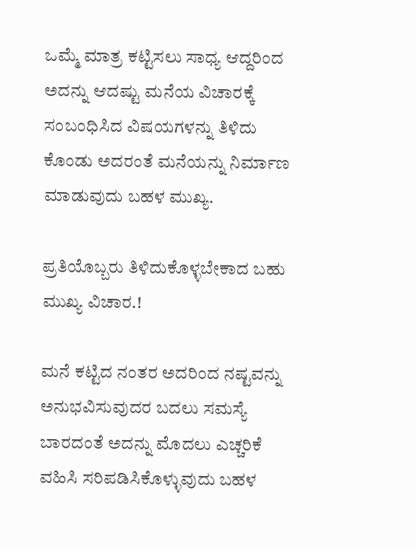ಒಮ್ಮೆ ಮಾತ್ರ ಕಟ್ಟಿಸಲು ಸಾಧ್ಯ ಆದ್ದರಿಂದ ಅದನ್ನು ಆದಷ್ಟು ಮನೆಯ ವಿಚಾರಕ್ಕೆ ಸಂಬಂಧಿಸಿದ ವಿಷಯಗಳನ್ನು ತಿಳಿದು ಕೊಂಡು ಅದರಂತೆ ಮನೆಯನ್ನು ನಿರ್ಮಾಣ ಮಾಡುವುದು ಬಹಳ ಮುಖ್ಯ.

ಪ್ರತಿಯೊಬ್ಬರು ತಿಳಿದುಕೊಳ್ಳಬೇಕಾದ ಬಹು ಮುಖ್ಯ ವಿಚಾರ.!

ಮನೆ ಕಟ್ಟಿದ ನಂತರ ಅದರಿಂದ ನಷ್ಟವನ್ನು ಅನುಭವಿಸುವುದರ ಬದಲು ಸಮಸ್ಯೆ ಬಾರದಂತೆ ಅದನ್ನು ಮೊದಲು ಎಚ್ಚರಿಕೆ ವಹಿಸಿ ಸರಿಪಡಿಸಿಕೊಳ್ಳುವುದು ಬಹಳ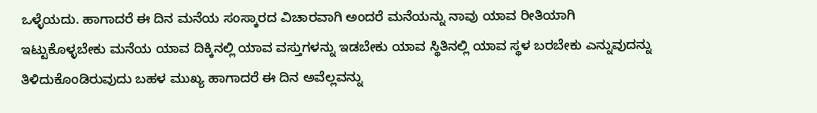ಒಳ್ಳೆಯದು. ಹಾಗಾದರೆ ಈ ದಿನ ಮನೆಯ ಸಂಸ್ಕಾರದ ವಿಚಾರವಾಗಿ ಅಂದರೆ ಮನೆಯನ್ನು ನಾವು ಯಾವ ರೀತಿಯಾಗಿ ಇಟ್ಟುಕೊಳ್ಳಬೇಕು ಮನೆಯ ಯಾವ ದಿಕ್ಕಿನಲ್ಲಿ ಯಾವ ವಸ್ತುಗಳನ್ನು ಇಡಬೇಕು ಯಾವ ಸ್ಥಿತಿನಲ್ಲಿ ಯಾವ ಸ್ಥಳ ಬರಬೇಕು ಎನ್ನುವುದನ್ನು ತಿಳಿದುಕೊಂಡಿರುವುದು ಬಹಳ ಮುಖ್ಯ ಹಾಗಾದರೆ ಈ ದಿನ ಅವೆಲ್ಲವನ್ನು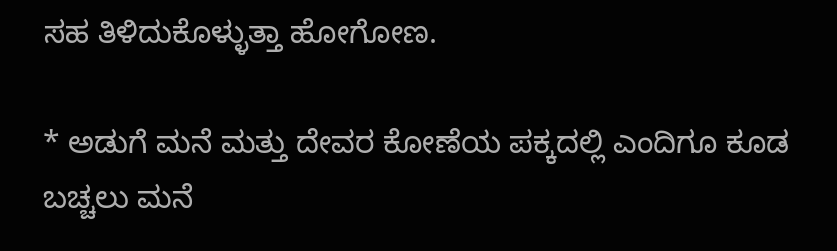ಸಹ ತಿಳಿದುಕೊಳ್ಳುತ್ತಾ ಹೋಗೋಣ.

* ಅಡುಗೆ ಮನೆ ಮತ್ತು ದೇವರ ಕೋಣೆಯ ಪಕ್ಕದಲ್ಲಿ ಎಂದಿಗೂ ಕೂಡ ಬಚ್ಚಲು ಮನೆ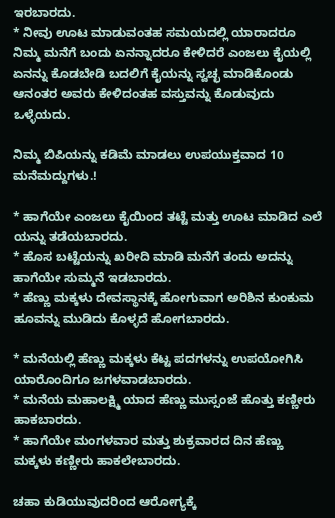ಇರಬಾರದು.
* ನೀವು ಊಟ ಮಾಡುವಂತಹ ಸಮಯದಲ್ಲಿ ಯಾರಾದರೂ ನಿಮ್ಮ ಮನೆಗೆ ಬಂದು ಏನನ್ನಾದರೂ ಕೇಳಿದರೆ ಎಂಜಲು ಕೈಯಲ್ಲಿ ಏನನ್ನು ಕೊಡಬೇಡಿ ಬದಲಿಗೆ ಕೈಯನ್ನು ಸ್ವಚ್ಛ ಮಾಡಿಕೊಂಡು ಆನಂತರ ಅವರು ಕೇಳಿದಂತಹ ವಸ್ತುವನ್ನು ಕೊಡುವುದು ಒಳ್ಳೆಯದು.

ನಿಮ್ಮ ಬಿಪಿಯನ್ನು ಕಡಿಮೆ ಮಾಡಲು ಉಪಯುಕ್ತವಾದ 10 ಮನೆಮದ್ದುಗಳು.!

* ಹಾಗೆಯೇ ಎಂಜಲು ಕೈಯಿಂದ ತಟ್ಟೆ ಮತ್ತು ಊಟ ಮಾಡಿದ ಎಲೆ ಯನ್ನು ತಡೆಯಬಾರದು.
* ಹೊಸ ಬಟ್ಟೆಯನ್ನು ಖರೀದಿ ಮಾಡಿ ಮನೆಗೆ ತಂದು ಅದನ್ನು ಹಾಗೆಯೇ ಸುಮ್ಮನೆ ಇಡಬಾರದು.
* ಹೆಣ್ಣು ಮಕ್ಕಳು ದೇವಸ್ಥಾನಕ್ಕೆ ಹೋಗುವಾಗ ಅರಿಶಿನ ಕುಂಕುಮ ಹೂವನ್ನು ಮುಡಿದು ಕೊಳ್ಳದೆ ಹೋಗಬಾರದು.

* ಮನೆಯಲ್ಲಿ ಹೆಣ್ಣು ಮಕ್ಕಳು ಕೆಟ್ಟ ಪದಗಳನ್ನು ಉಪಯೋಗಿಸಿ ಯಾರೊಂದಿಗೂ ಜಗಳವಾಡಬಾರದು.
* ಮನೆಯ ಮಹಾಲಕ್ಷ್ಮಿ ಯಾದ ಹೆಣ್ಣು ಮುಸ್ಸಂಜೆ ಹೊತ್ತು ಕಣ್ಣೀರು ಹಾಕಬಾರದು.
* ಹಾಗೆಯೇ ಮಂಗಳವಾರ ಮತ್ತು ಶುಕ್ರವಾರದ ದಿನ ಹೆಣ್ಣು ಮಕ್ಕಳು ಕಣ್ಣೀರು ಹಾಕಲೇಬಾರದು.

ಚಹಾ ಕುಡಿಯುವುದರಿಂದ ಆರೋಗ್ಯಕ್ಕೆ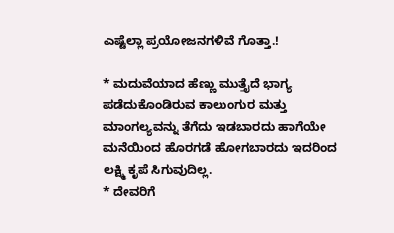ಎಷ್ಟೆಲ್ಲಾ ಪ್ರಯೋಜನಗಳಿವೆ ಗೊತ್ತಾ.!

* ಮದುವೆಯಾದ ಹೆಣ್ಣು ಮುತ್ತೈದೆ ಭಾಗ್ಯ ಪಡೆದುಕೊಂಡಿರುವ ಕಾಲುಂಗುರ ಮತ್ತು ಮಾಂಗಲ್ಯವನ್ನು ತೆಗೆದು ಇಡಬಾರದು ಹಾಗೆಯೇ ಮನೆಯಿಂದ ಹೊರಗಡೆ ಹೋಗಬಾರದು ಇದರಿಂದ ಲಕ್ಷ್ಮಿ ಕೃಪೆ ಸಿಗುವುದಿಲ್ಲ.
* ದೇವರಿಗೆ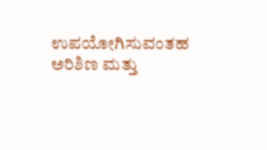ಉಪಯೋಗಿಸುವಂತಹ ಅರಿಶಿಣ ಮತ್ತು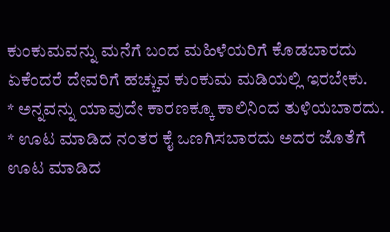ಕುಂಕುಮವನ್ನು ಮನೆಗೆ ಬಂದ ಮಹಿಳೆಯರಿಗೆ ಕೊಡಬಾರದು ಏಕೆಂದರೆ ದೇವರಿಗೆ ಹಚ್ಚುವ ಕುಂಕುಮ ಮಡಿಯಲ್ಲಿ ಇರಬೇಕು.
* ಅನ್ನವನ್ನು ಯಾವುದೇ ಕಾರಣಕ್ಕೂ ಕಾಲಿನಿಂದ ತುಳಿಯಬಾರದು.
* ಊಟ ಮಾಡಿದ ನ೦ತರ ಕೈ ಒಣಗಿಸಬಾರದು ಅದರ ಜೊತೆಗೆ
ಊಟ ಮಾಡಿದ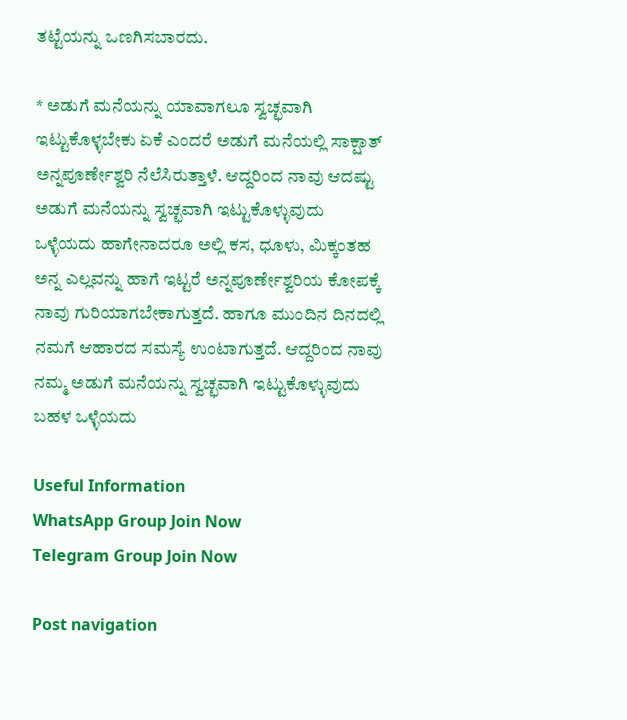ತಟ್ಟೆಯನ್ನು ಒಣಗಿಸಬಾರದು.

* ಅಡುಗೆ ಮನೆಯನ್ನು ಯಾವಾಗಲೂ ಸ್ವಚ್ಛವಾಗಿ ಇಟ್ಟುಕೊಳ್ಳಬೇಕು ಏಕೆ ಎಂದರೆ ಅಡುಗೆ ಮನೆಯಲ್ಲಿ ಸಾಕ್ಷಾತ್ ಅನ್ನಪೂರ್ಣೇಶ್ವರಿ ನೆಲೆಸಿರುತ್ತಾಳೆ. ಆದ್ದರಿಂದ ನಾವು ಆದಷ್ಟು ಅಡುಗೆ ಮನೆಯನ್ನು ಸ್ವಚ್ಛವಾಗಿ ಇಟ್ಟುಕೊಳ್ಳುವುದು ಒಳ್ಳೆಯದು ಹಾಗೇನಾದರೂ ಅಲ್ಲಿ ಕಸ, ಧೂಳು, ಮಿಕ್ಕಂತಹ ಅನ್ನ ಎಲ್ಲವನ್ನು ಹಾಗೆ ಇಟ್ಟರೆ ಅನ್ನಪೂರ್ಣೇಶ್ವರಿಯ ಕೋಪಕ್ಕೆ ನಾವು ಗುರಿಯಾಗಬೇಕಾಗುತ್ತದೆ. ಹಾಗೂ ಮುಂದಿನ ದಿನದಲ್ಲಿ ನಮಗೆ ಆಹಾರದ ಸಮಸ್ಯೆ ಉಂಟಾಗುತ್ತದೆ. ಆದ್ದರಿಂದ ನಾವು ನಮ್ಮ ಅಡುಗೆ ಮನೆಯನ್ನು ಸ್ವಚ್ಛವಾಗಿ ಇಟ್ಟುಕೊಳ್ಳುವುದು ಬಹಳ ಒಳ್ಳೆಯದು

Useful Information
WhatsApp Group Join Now
Telegram Group Join Now

Post navigation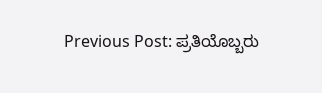Previous Post: ಪ್ರತಿಯೊಬ್ಬರು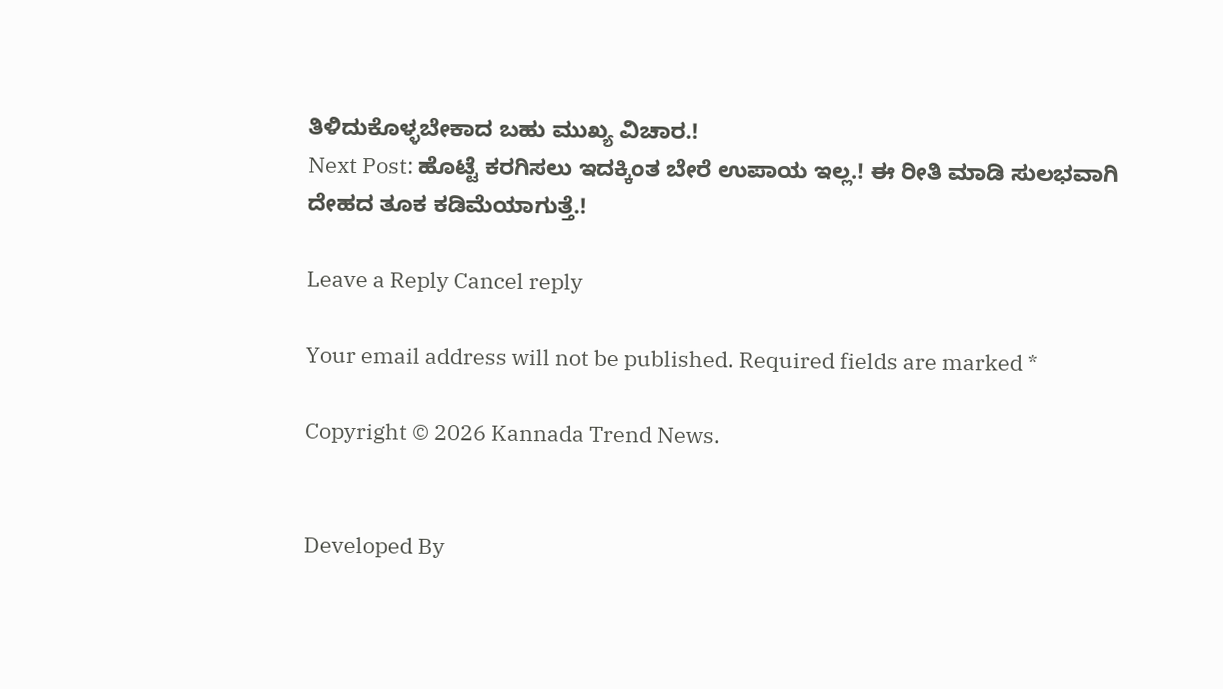ತಿಳಿದುಕೊಳ್ಳಬೇಕಾದ ಬಹು ಮುಖ್ಯ ವಿಚಾರ.!
Next Post: ಹೊಟ್ಟೆ ಕರಗಿಸಲು ಇದಕ್ಕಿಂತ ಬೇರೆ ಉಪಾಯ ಇಲ್ಲ.! ಈ ರೀತಿ ಮಾಡಿ ಸುಲಭವಾಗಿ ದೇಹದ ತೂಕ ಕಡಿಮೆಯಾಗುತ್ತೆ.!

Leave a Reply Cancel reply

Your email address will not be published. Required fields are marked *

Copyright © 2026 Kannada Trend News.


Developed By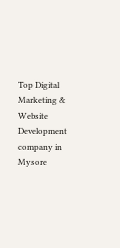Top Digital Marketing & Website Development company in Mysore